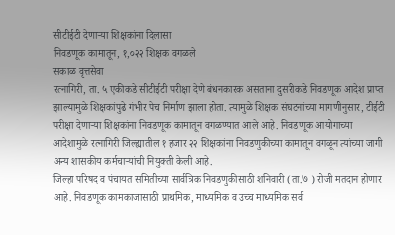सीटीईटी देणाऱ्या शिक्षकांना दिलासा
निवडणूक कामातून, १,०२२ शिक्षक वगळले
सकाळ वृत्तसेवा
रत्नागिरी, ता. ५ एकीकडे सीटीईटी परीक्षा देणे बंधनकारक असताना दुसरीकडे निवडणूक आदेश प्राप्त झाल्यामुळे शिक्षकांपुढे गंभीर पेच निर्माण झाला होता. त्यामुळे शिक्षक संघटनांच्या मागणीनुसार, टीईटी परीक्षा देणाऱ्या शिक्षकांना निवडणूक कामातून वगळण्यात आले आहे. निवडणूक आयोगाच्या आदेशामुळे रत्नागिरी जिल्ह्यातील १ हजार २२ शिक्षकांना निवडणुकीच्या कामातून वगळून त्यांच्या जागी अन्य शासकीय कर्मचाऱ्यांची नियुक्ती केली आहे.
जिल्हा परिषद व पंचायत समितीच्या सार्वत्रिक निवडणुकीसाठी शनिवारी (ता.७ ) रोजी मतदान होणार आहे. निवडणूक कामकाजासाठी प्राथमिक, माध्यमिक व उच्च माध्यमिक सर्व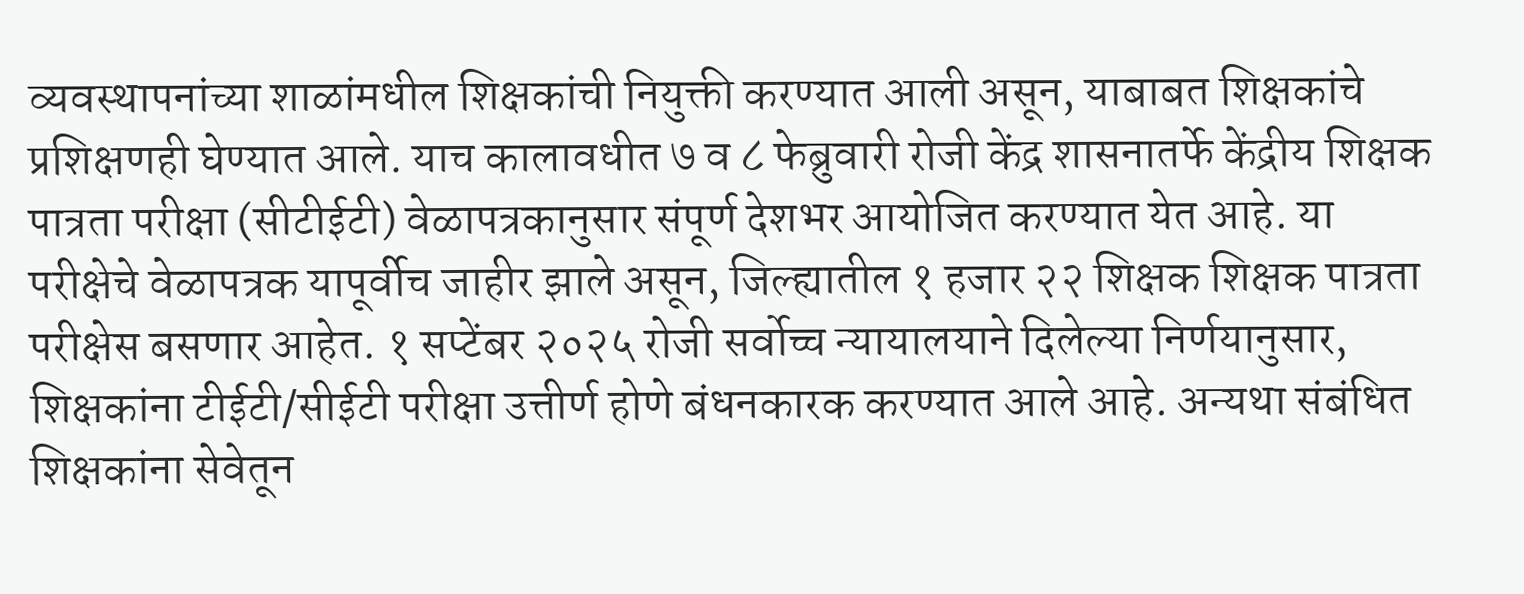व्यवस्थापनांच्या शाळांमधील शिक्षकांची नियुक्ती करण्यात आली असून, याबाबत शिक्षकांचे प्रशिक्षणही घेण्यात आले. याच कालावधीत ७ व ८ फेब्रुवारी रोजी केंद्र शासनातर्फे केंद्रीय शिक्षक पात्रता परीक्षा (सीटीईटी) वेळापत्रकानुसार संपूर्ण देशभर आयोजित करण्यात येत आहे. या परीक्षेचे वेळापत्रक यापूर्वीच जाहीर झाले असून, जिल्ह्यातील १ हजार २२ शिक्षक शिक्षक पात्रता परीक्षेस बसणार आहेत. १ सप्टेंबर २०२५ रोजी सर्वोच्च न्यायालयाने दिलेल्या निर्णयानुसार, शिक्षकांना टीईटी/सीईटी परीक्षा उत्तीर्ण होणे बंधनकारक करण्यात आले आहे. अन्यथा संबंधित शिक्षकांना सेवेतून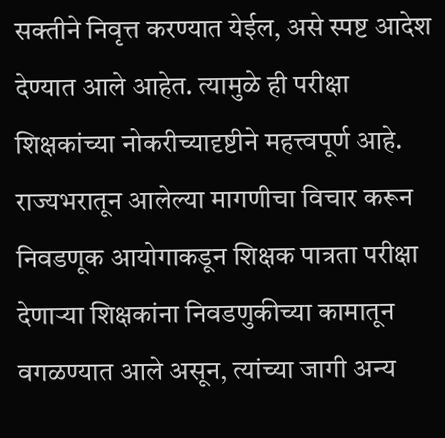सक्तीने निवृत्त करण्यात येईल, असे स्पष्ट आदेश देण्यात आले आहेत. त्यामुळे ही परीक्षा शिक्षकांच्या नोकरीच्यादृष्टीने महत्त्वपूर्ण आहे. राज्यभरातून आलेल्या मागणीचा विचार करून निवडणूक आयोगाकडून शिक्षक पात्रता परीक्षा देणाऱ्या शिक्षकांना निवडणुकीच्या कामातून वगळण्यात आले असून, त्यांच्या जागी अन्य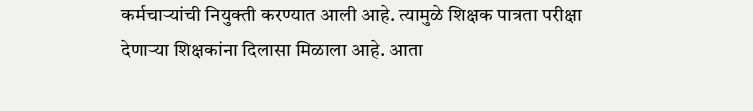कर्मचाऱ्यांची नियुक्ती करण्यात आली आहे. त्यामुळे शिक्षक पात्रता परीक्षा देणाऱ्या शिक्षकांना दिलासा मिळाला आहे. आता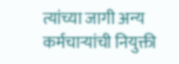त्यांच्या जागी अन्य कर्मचाऱ्यांची नियुक्ती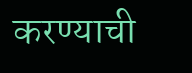करण्याची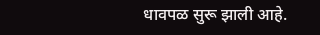धावपळ सुरू झाली आहे.